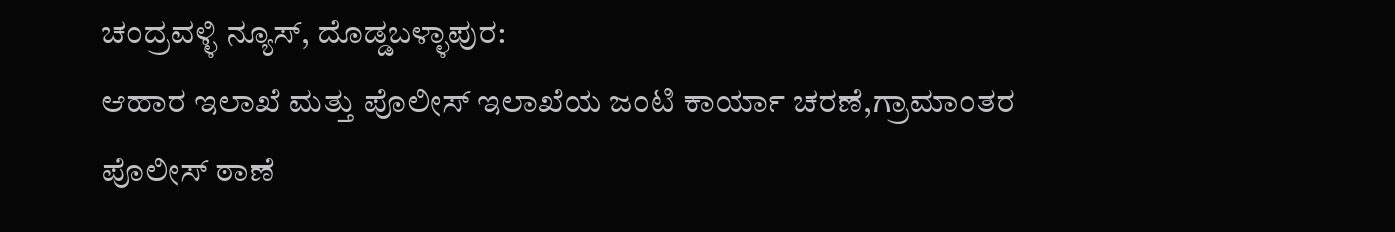ಚಂದ್ರವಳ್ಳಿ ನ್ಯೂಸ್, ದೊಡ್ಡಬಳ್ಳಾಪುರ:
ಆಹಾರ ಇಲಾಖೆ ಮತ್ತು ಪೊಲೀಸ್ ಇಲಾಖೆಯ ಜಂಟಿ ಕಾರ್ಯಾ ಚರಣೆ,ಗ್ರಾಮಾಂತರ ಪೊಲೀಸ್ ಠಾಣೆ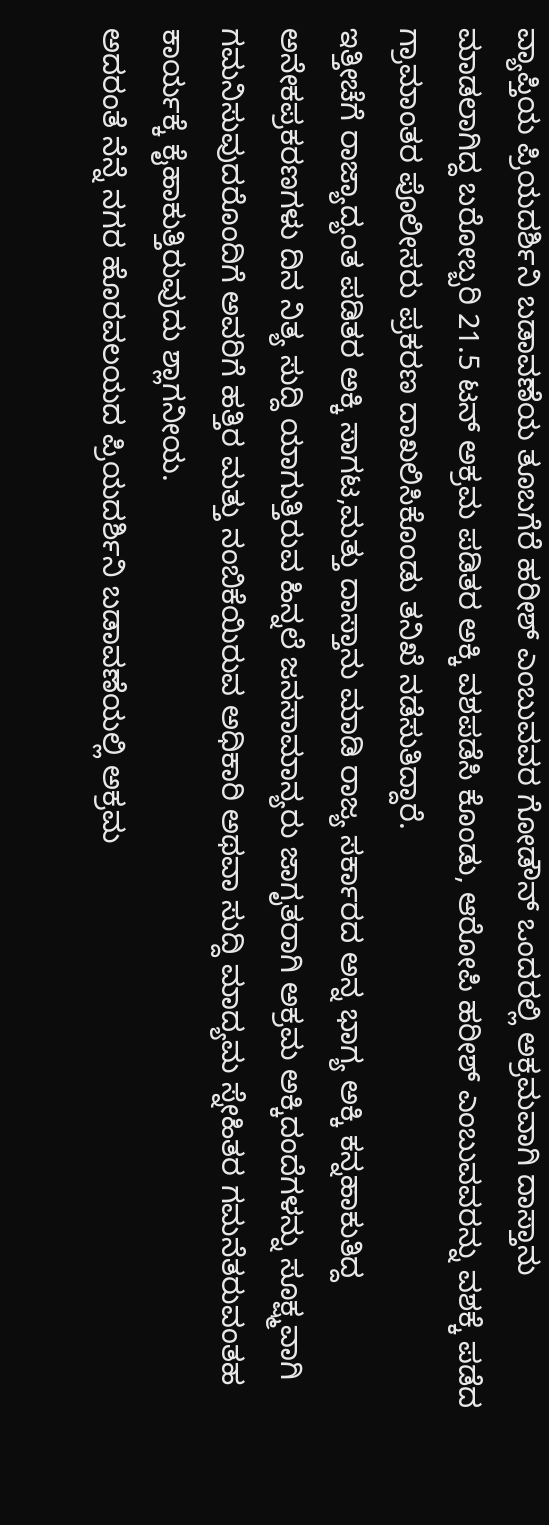ವ್ಯಾಪ್ತಿಯ ಪ್ರಿಯದರ್ಶಿನಿ ಬಡಾವಣೆಯ ತೂಬಗೆರೆ ಹರೀಶ್ ಎಂಬುವವರ ಗೋಡೌನ್ ಒಂದರಲ್ಲಿ ಅಕ್ರಮವಾಗಿ ದಾಸ್ತಾನು ಮಾಡಲಾಗಿದ್ದ ಬರೋಬ್ಬರಿ 21.5 ಟನ್ ಅಕ್ರಮ ಪಡಿತರ ಅಕ್ಕಿ ವಶಪಡೆಸಿ ಕೊಂಡು, ಆರೋಪಿ ಹರೀಶ್ ಎಂಬುವವರನ್ನು ವಶಕ್ಕೆ ಪಡೆದ ಗ್ರಾಮಾಂತರ ಪೊಲೀಸರು ಪ್ರಕರಣ ದಾಖಲಿಸಿಕೊಂಡು ತನಿಖೆ ನಡೆಸುತಿದ್ದಾರೆ.
ಇತ್ತೀಚೆಗೆ ರಾಜ್ಯಾದ್ಯಂತ ಪಡಿತರ ಅಕ್ಕಿ ಸಾಗಟ,ಮತ್ತು ದಾಸ್ತಾನು ಮಾಡಿ ರಾಜ್ಯ ಸರ್ಕಾರದ ಅನ್ನ ಭಾಗ್ಯ ಅಕ್ಕಿ ಕನ್ನಹಾಕುತಿದ್ದ ಅನೇಕಪ್ರಕರಣಗಳು ದಿನ ನಿತ್ಯ ಸುದ್ದಿ ಯಾಗುತ್ತಿರುವ ಹಿನ್ನಲೆ ಜನಸಾಮಾನ್ಯರು ಜಾಗೃತರಾಗಿ ಅಕ್ರಮ ಅಕ್ಕಿದಂದೆಗಳನ್ನು ಸೂಕ್ಷ್ಮವಾಗಿ ಗಮನಿಸುವುದರೊಂದಿಗೆ ಅವರಿಗೆ ಹತ್ತಿರ ಮತ್ತು ನಂಬಿಕೆಯಿರುವ ಅಧಿಕಾರಿ ಅಥವಾ ಸುದ್ದಿ ಮಾದ್ಯಮ ಸ್ನೇಹಿತರ ಗಮನೆತರುವಂತಹ ಕಾರ್ಯಕ್ಕೆ ಕೈಹಾಕುತ್ತಿರುವುದು ಶ್ಲಾಗನೀಯ.
ಅದರಂತೆ ನೆನ್ನೆ ನಗರ ಹೊರವಲಯದ ಪ್ರಿಯದರ್ಶಿನಿ ಬಡಾವಣೆಯಲ್ಲಿ ಅಕ್ರಮ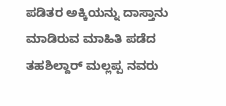ಪಡಿತರ ಅಕ್ಕಿಯನ್ನು ದಾಸ್ತಾನು ಮಾಡಿರುವ ಮಾಹಿತಿ ಪಡೆದ ತಹಶಿಲ್ದಾರ್ ಮಲ್ಲಪ್ಪ ನವರು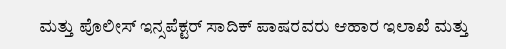ಮತ್ತು ಪೊಲೀಸ್ ಇನ್ಸಪೆಕ್ಟರ್ ಸಾದಿಕ್ ಪಾಷರವರು ಆಹಾರ ಇಲಾಖೆ ಮತ್ತು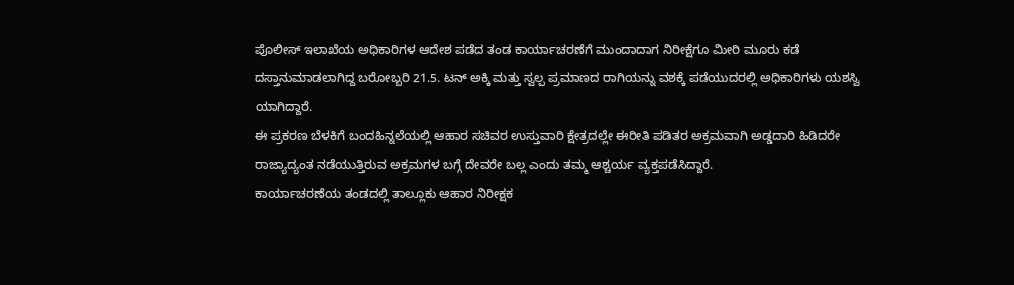ಪೊಲೀಸ್ ಇಲಾಖೆಯ ಅಧಿಕಾರಿಗಳ ಆದೇಶ ಪಡೆದ ತಂಡ ಕಾರ್ಯಾಚರಣೆಗೆ ಮುಂದಾದಾಗ ನಿರೀಕ್ಷೆಗೂ ಮೀರಿ ಮೂರು ಕಡೆ ದಸ್ತಾನುಮಾಡಲಾಗಿದ್ದ ಬರೋಬ್ಬರಿ 21.5. ಟನ್ ಅಕ್ಕಿ ಮತ್ತು ಸ್ವಲ್ಪ ಪ್ರಮಾಣದ ರಾಗಿಯನ್ನು ವಶಕ್ಕೆ ಪಡೆಯುದರಲ್ಲಿ ಅಧಿಕಾರಿಗಳು ಯಶಸ್ವಿ ಯಾಗಿದ್ದಾರೆ.
ಈ ಪ್ರಕರಣ ಬೆಳಕಿಗೆ ಬಂದಹಿನ್ನಲೆಯಲ್ಲಿ ಆಹಾರ ಸಚಿವರ ಉಸ್ತುವಾರಿ ಕ್ಷೇತ್ರದಲ್ಲೇ ಈರೀತಿ ಪಡಿತರ ಅಕ್ರಮವಾಗಿ ಅಡ್ಡದಾರಿ ಹಿಡಿದರೇ ರಾಜ್ಯಾದ್ಯಂತ ನಡೆಯುತ್ತಿರುವ ಅಕ್ರಮಗಳ ಬಗ್ಗೆ ದೇವರೇ ಬಲ್ಲ ಎಂದು ತಮ್ಮ ಆಶ್ಚರ್ಯ ವ್ಯಕ್ತಪಡೆಸಿದ್ದಾರೆ.
ಕಾರ್ಯಾಚರಣೆಯ ತಂಡದಲ್ಲಿ ತಾಲ್ಲೂಕು ಆಹಾರ ನಿರೀಕ್ಷಕ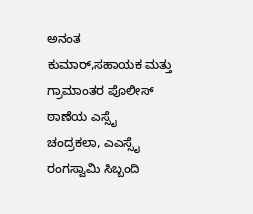ಅನಂತ ಕುಮಾರ್,ಸಹಾಯಕ ಮತ್ತು ಗ್ರಾಮಾಂತರ ಪೊಲೀಸ್ ಠಾಣೆಯ ಎಸ್ಸೈ ಚಂದ್ರಕಲಾ, ಎಎಸ್ಸೈ ರಂಗಸ್ವಾಮಿ ಸಿಬ್ಬಂದಿ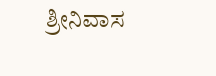ಶ್ರೀನಿವಾಸ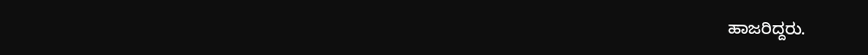ಹಾಜರಿದ್ದರು.